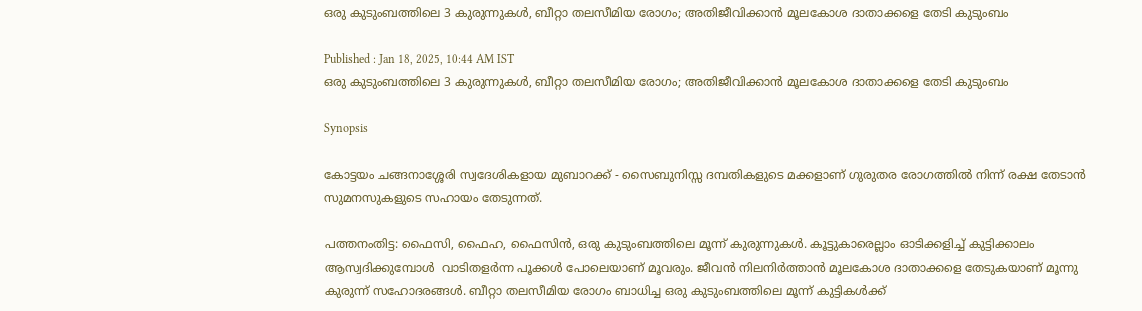ഒരു കുടുംബത്തിലെ 3 കുരുന്നുകൾ, ബീറ്റാ തലസീമിയ രോഗം; അതിജീവിക്കാൻ മൂലകോശ ദാതാക്കളെ തേടി കുടുംബം

Published : Jan 18, 2025, 10:44 AM IST
ഒരു കുടുംബത്തിലെ 3 കുരുന്നുകൾ, ബീറ്റാ തലസീമിയ രോഗം; അതിജീവിക്കാൻ മൂലകോശ ദാതാക്കളെ തേടി കുടുംബം

Synopsis

കോട്ടയം ചങ്ങനാശ്ശേരി സ്വദേശികളായ മുബാറക്ക് - സൈബുനിസ്സ ദമ്പതികളുടെ മക്കളാണ് ഗുരുതര രോഗത്തിൽ നിന്ന് രക്ഷ തേടാൻ സുമനസുകളുടെ സഹായം തേടുന്നത്.

പത്തനംതിട്ട: ഫൈസി, ഫൈഹ, ഫൈസിൻ, ഒരു കുടുംബത്തിലെ മൂന്ന് കുരുന്നുകൾ. കൂട്ടുകാരെല്ലാം ഓടിക്കളിച്ച് കുട്ടിക്കാലം ആസ്വദിക്കുമ്പോൾ  വാടിതളർന്ന പൂക്കൾ പോലെയാണ് മൂവരും. ജീവൻ നിലനിർത്താൻ മൂലകോശ ദാതാക്കളെ തേടുകയാണ് മൂന്നു കുരുന്ന് സഹോദരങ്ങൾ. ബീറ്റാ തലസീമിയ രോഗം ബാധിച്ച ഒരു കുടുംബത്തിലെ മൂന്ന് കുട്ടികൾക്ക്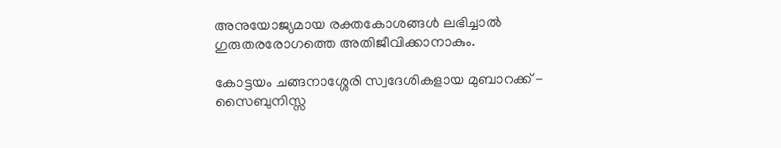അനുയോജ്യമായ രക്തകോശങ്ങൾ ലഭിച്ചാൽ ഗുരുതരരോഗത്തെ അതിജീവിക്കാനാകും.

കോട്ടയം ചങ്ങനാശ്ശേരി സ്വദേശികളായ മുബാറക്ക് - സൈബുനിസ്സ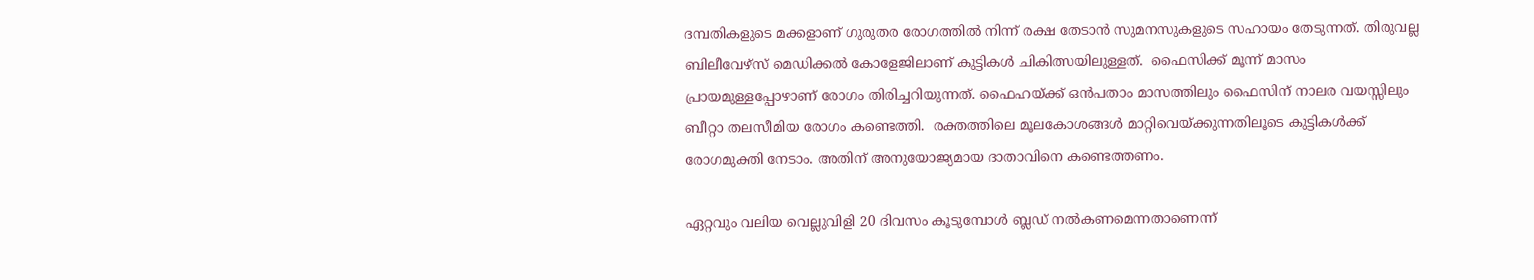ദമ്പതികളുടെ മക്കളാണ് ഗുരുതര രോഗത്തിൽ നിന്ന് രക്ഷ തേടാൻ സുമനസുകളുടെ സഹായം തേടുന്നത്. തിരുവല്ല ബിലീവേഴ്സ് മെഡിക്കൽ കോളേജിലാണ് കുട്ടികൾ ചികിത്സയിലുള്ളത്.  ഫൈസിക്ക് മൂന്ന് മാസം പ്രായമുള്ളപ്പോഴാണ് രോഗം തിരിച്ചറിയുന്നത്. ഫൈഹയ്ക്ക് ഒൻപതാം മാസത്തിലും ഫൈസിന് നാലര വയസ്സിലും ബീറ്റാ തലസീമിയ രോഗം കണ്ടെത്തി.  രക്തത്തിലെ മൂലകോശങ്ങൾ മാറ്റിവെയ്ക്കുന്നതിലൂടെ കുട്ടികൾക്ക് രോഗമുക്തി നേടാം. അതിന് അനുയോജ്യമായ ദാതാവിനെ കണ്ടെത്തണം.

ഏറ്റവും വലിയ വെല്ലുവിളി 20 ദിവസം കൂടുമ്പോൾ ബ്ലഡ് നൽകണമെന്നതാണെന്ന്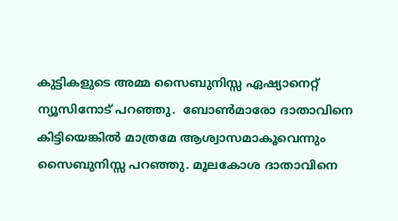കുട്ടികളുടെ അമ്മ സൈബുനിസ്സ ഏഷ്യാനെറ്റ് ന്യൂസിനോട് പറഞ്ഞു.  ബോൺമാരോ ദാതാവിനെ കിട്ടിയെങ്കിൽ മാത്രമേ ആശ്വാസമാകൂവെന്നും സൈബുനിസ്സ പറഞ്ഞു. മൂലകോശ ദാതാവിനെ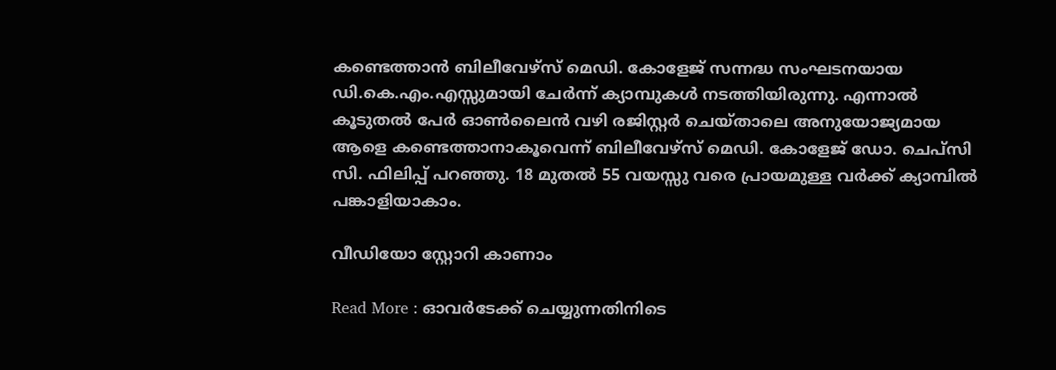കണ്ടെത്താൻ ബിലീവേഴ്സ് മെഡി. കോളേജ് സന്നദ്ധ സംഘടനയായ ഡി.കെ.എം.എസ്സുമായി ചേർന്ന് ക്യാമ്പുകൾ നടത്തിയിരുന്നു. എന്നാൽ കൂടുതൽ പേർ ഓൺലൈൻ വഴി രജിസ്റ്റർ ചെയ്താലെ അനുയോജ്യമായ ആളെ കണ്ടെത്താനാകൂവെന്ന് ബിലീവേഴ്സ് മെഡി. കോളേജ് ഡോ. ചെപ്സി സി. ഫിലിപ്പ് പറഞ്ഞു. 18 മുതൽ 55 വയസ്സു വരെ പ്രായമുള്ള വർക്ക് ക്യാമ്പിൽ പങ്കാളിയാകാം.

വീഡിയോ സ്റ്റോറി കാണാം

Read More : ഓവർടേക്ക് ചെയ്യുന്നതിനിടെ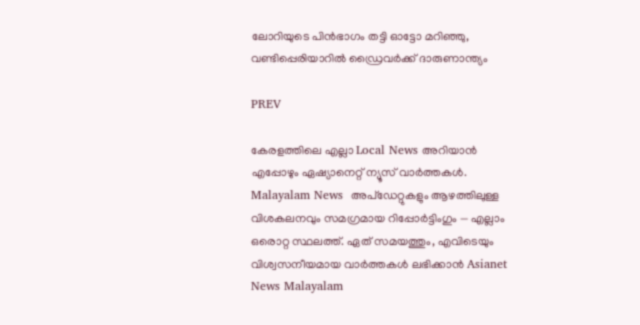ലോറിയുടെ പിൻഭാഗം തട്ടി ഓട്ടോ മറിഞ്ഞു, വണ്ടിപ്പെരിയാറിൽ ഡ്രൈവർക്ക് ദാരുണാന്ത്യം

PREV

കേരളത്തിലെ എല്ലാ Local News അറിയാൻ എപ്പോഴും ഏഷ്യാനെറ്റ് ന്യൂസ് വാർത്തകൾ. Malayalam News  അപ്‌ഡേറ്റുകളും ആഴത്തിലുള്ള വിശകലനവും സമഗ്രമായ റിപ്പോർട്ടിംഗും — എല്ലാം ഒരൊറ്റ സ്ഥലത്ത്. ഏത് സമയത്തും, എവിടെയും വിശ്വസനീയമായ വാർത്തകൾ ലഭിക്കാൻ Asianet News Malayalam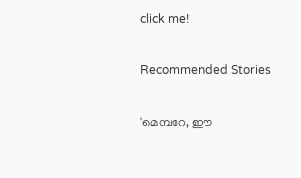click me!

Recommended Stories

'മെമ്പറേ, ഈ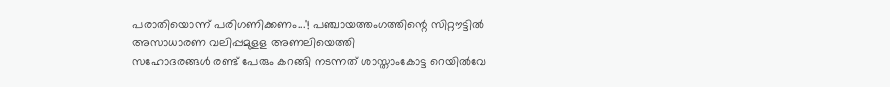പരാതിയൊന്ന് പരിഗണിക്കണം...'! പഞ്ചായത്തംഗത്തിന്റെ സിറ്റൗട്ടിൽ അസാധാരണ വലിപ്പമുളള അണലിയെത്തി
സഹോദരങ്ങൾ രണ്ട് പേരും കറങ്ങി നടന്നത് ശാസ്താംകോട്ട റെയിൽവേ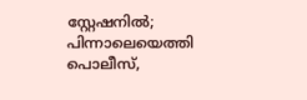സ്റ്റേഷനിൽ; പിന്നാലെയെത്തി പൊലീസ്,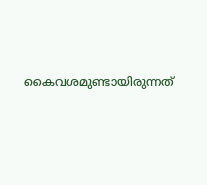കൈവശമുണ്ടായിരുന്നത്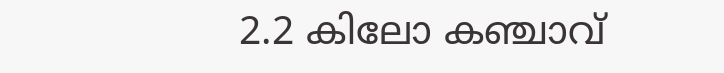2.2 കിലോ കഞ്ചാവ്